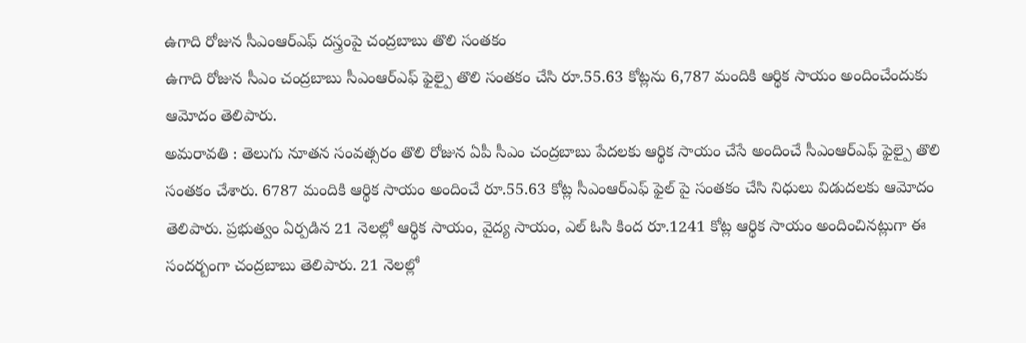ఉగాది రోజున సీఎంఆర్ఎఫ్ దస్త్రంపై చంద్రబాబు తొలి సంతకం
ఉగాది రోజున సీఎం చంద్రబాబు సీఎంఆర్ఎఫ్ ఫైల్పై తొలి సంతకం చేసి రూ.55.63 కోట్లను 6,787 మందికి ఆర్థిక సాయం అందించేందుకు ఆమోదం తెలిపారు.
అమరావతి : తెలుగు నూతన సంవత్సరం తొలి రోజున ఏపీ సీఎం చంద్రబాబు పేదలకు ఆర్థిక సాయం చేసే అందించే సీఎంఆర్ఎఫ్ ఫైల్పై తొలి సంతకం చేశారు. 6787 మందికి ఆర్థిక సాయం అందించే రూ.55.63 కోట్ల సీఎంఆర్ఎఫ్ ఫైల్ పై సంతకం చేసి నిధులు విడుదలకు ఆమోదం తెలిపారు. ప్రభుత్వం ఏర్పడిన 21 నెలల్లో ఆర్థిక సాయం, వైద్య సాయం, ఎల్ ఓసి కింద రూ.1241 కోట్ల ఆర్థిక సాయం అందించినట్లుగా ఈ సందర్బంగా చంద్రబాబు తెలిపారు. 21 నెలల్లో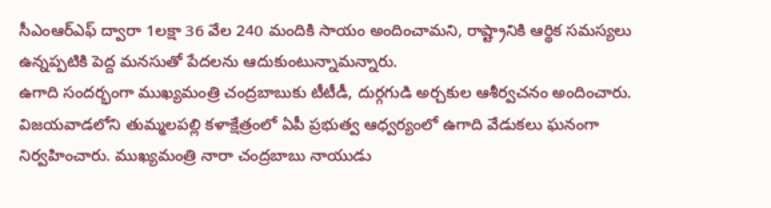సీఎంఆర్ఎఫ్ ద్వారా 1లక్షా 36 వేల 240 మందికి సాయం అందించామని, రాష్ట్రానికి ఆర్థిక సమస్యలు ఉన్నప్పటికి పెద్ద మనసుతో పేదలను ఆదుకుంటున్నామన్నారు.
ఉగాది సందర్భంగా ముఖ్యమంత్రి చంద్రబాబుకు టీటీడీ, దుర్గగుడి అర్చకుల ఆశీర్వచనం అందించారు. విజయవాడలోని తుమ్మలపల్లి కళాక్షేత్రంలో ఏపీ ప్రభుత్వ ఆధ్వర్యంలో ఉగాది వేడుకలు ఘనంగా నిర్వహించారు. ముఖ్యమంత్రి నారా చంద్రబాబు నాయుడు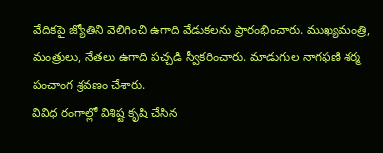వేదికపై జ్యోతిని వెలిగించి ఉగాది వేడుకలను ప్రారంభించారు. ముఖ్యమంత్రి, మంత్రులు, నేతలు ఉగాది పచ్చడి స్వీకరించారు. మాడుగుల నాగఫణి శర్మ పంచాంగ శ్రవణం చేశారు.
వివిధ రంగాల్లో విశిష్ట కృషి చేసిన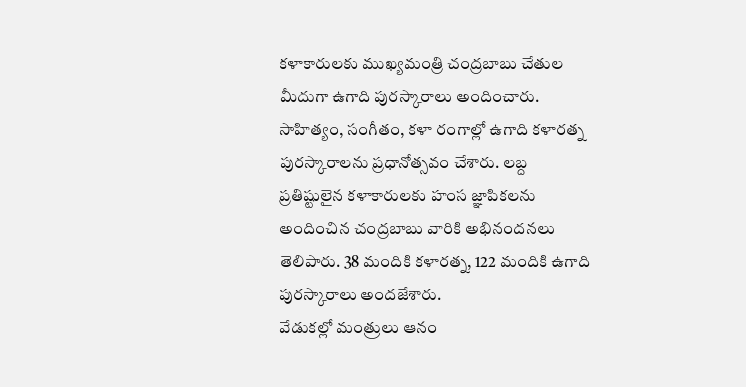కళాకారులకు ముఖ్యమంత్రి చంద్రబాబు చేతుల మీదుగా ఉగాది పురస్కారాలు అందించారు. సాహిత్యం, సంగీతం, కళా రంగాల్లో ఉగాది కళారత్న పురస్కారాలను ప్రధానోత్సవం చేశారు. లబ్ద ప్రతిష్టులైన కళాకారులకు హంస జ్ఞాపికలను అందించిన చంద్రబాబు వారికి అభినందనలు తెలిపారు. 38 మందికి కళారత్న, 122 మందికి ఉగాది పురస్కారాలు అందజేశారు.
వేడుకల్లో మంత్రులు ఆనం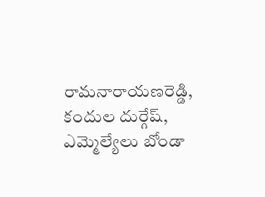రామనారాయణరెడ్డి, కందుల దుర్గేష్, ఎమ్మెల్యేలు బోండా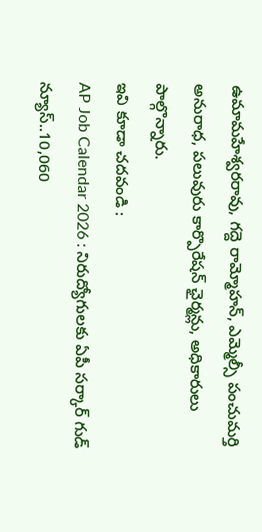ఉమామహేశ్వరరావు, గద్దె రామ్మోహన్, ఎమ్మెల్సీ పంచుమర్తి అనురాధ, పలువురు కార్పొరేషన్ ఛైర్మన్లు, అధికారులు పాల్గొన్నారు.
ఇవి కూడా చదవండి :
AP Job Calendar 2026 : నిరుద్యోగులకు ఏపీ సర్కార్ గుడ్ న్యూస్..10,060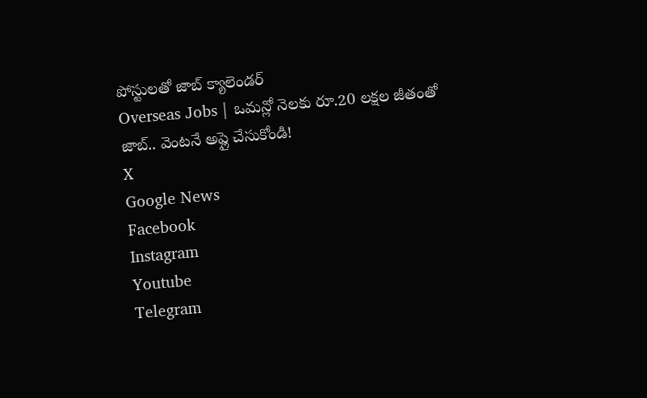పోస్టులతో జాబ్ క్యాలెండర్
Overseas Jobs | ఒమన్లో నెలకు రూ.20 లక్షల జీతంతో జాబ్.. వెంటనే అప్లై చేసుకోండి!
X
Google News
Facebook
Instagram
Youtube
Telegram